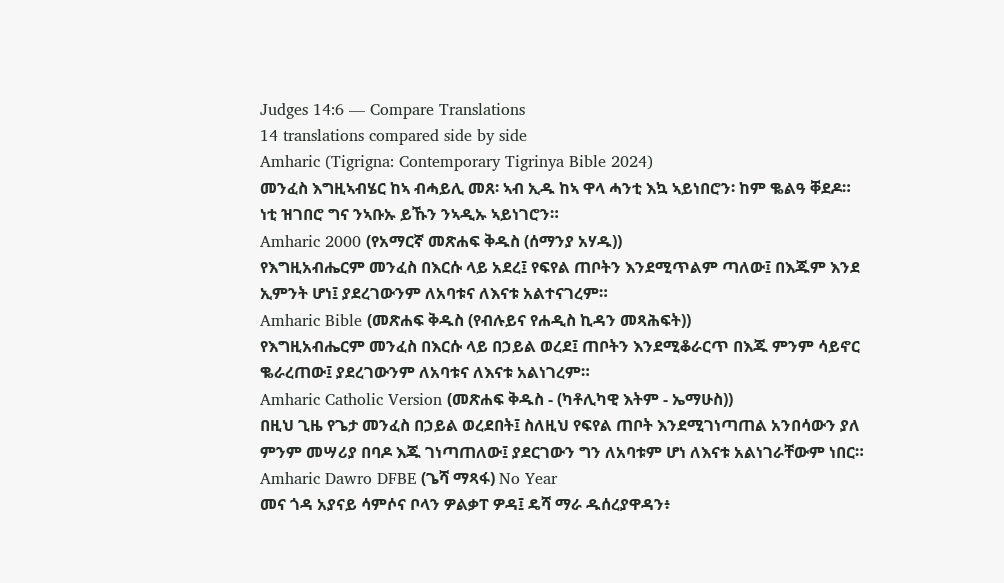Judges 14:6 — Compare Translations
14 translations compared side by side
Amharic (Tigrigna: Contemporary Tigrinya Bible 2024)
መንፈስ እግዚኣብሄር ከኣ ብሓይሊ መጸ፡ ኣብ ኢዱ ከኣ ዋላ ሓንቲ እኳ ኣይነበሮን፡ ከም ቈልዓ ቐደዶ። ነቲ ዝገበሮ ግና ንኣቡኡ ይኹን ንኣዲኡ ኣይነገሮን።
Amharic 2000 (የአማርኛ መጽሐፍ ቅዱስ (ሰማንያ አሃዱ))
የእግዚአብሔርም መንፈስ በእርሱ ላይ አደረ፤ የፍየል ጠቦትን እንደሚጥልም ጣለው፤ በእጁም እንደ ኢምንት ሆነ፤ ያደረገውንም ለአባቱና ለእናቱ አልተናገረም።
Amharic Bible (መጽሐፍ ቅዱስ (የብሉይና የሐዲስ ኪዳን መጻሕፍት))
የእግዚአብሔርም መንፈስ በእርሱ ላይ በኃይል ወረደ፤ ጠቦትን እንደሚቆራርጥ በእጁ ምንም ሳይኖር ቈራረጠው፤ ያደረገውንም ለአባቱና ለእናቱ አልነገረም።
Amharic Catholic Version (መጽሐፍ ቅዱስ - (ካቶሊካዊ እትም - ኤማሁስ))
በዚህ ጊዜ የጌታ መንፈስ በኃይል ወረደበት፤ ስለዚህ የፍየል ጠቦት እንደሚገነጣጠል አንበሳውን ያለ ምንም መሣሪያ በባዶ እጁ ገነጣጠለው፤ ያደርገውን ግን ለአባቱም ሆነ ለእናቱ አልነገራቸውም ነበር።
Amharic Dawro DFBE (ጌሻ ማጻፋ) No Year
መና ጎዳ አያናይ ሳምሶና ቦላን ዎልቃፐ ዎዳ፤ ዴሻ ማራ ዱሰረያዋዳን፥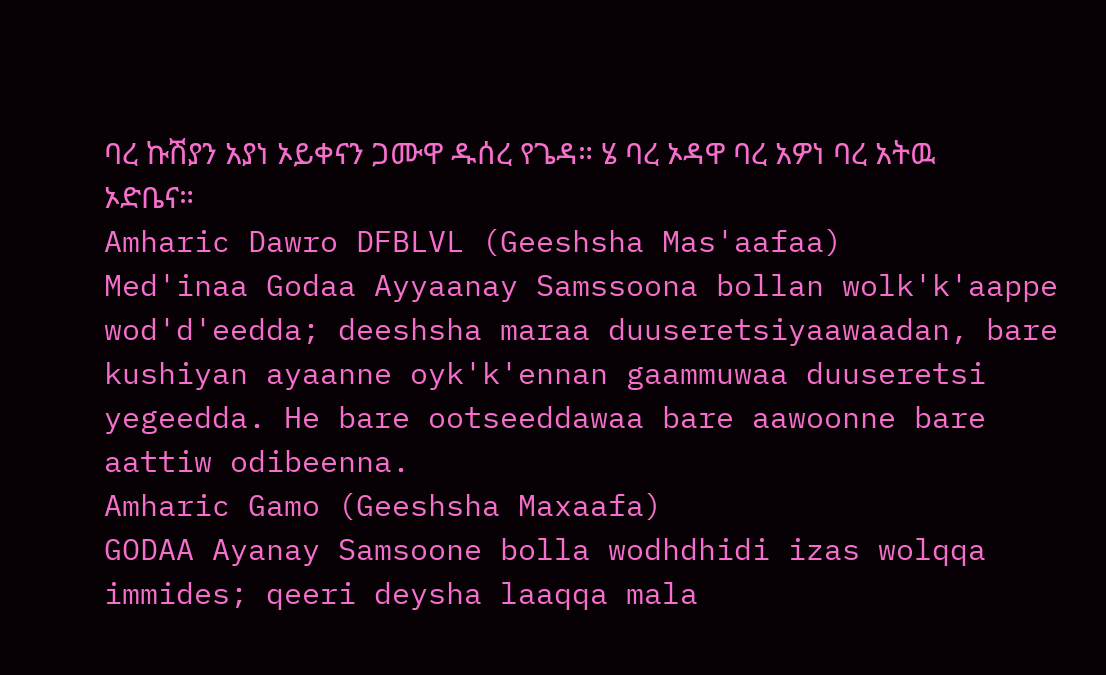ባረ ኩሽያን አያነ ኦይቀናን ጋሙዋ ዱሰረ የጌዳ። ሄ ባረ ኦዳዋ ባረ አዎነ ባረ አትዉ ኦድቤና።
Amharic Dawro DFBLVL (Geeshsha Mas'aafaa)
Med'inaa Godaa Ayyaanay Samssoona bollan wolk'k'aappe wod'd'eedda; deeshsha maraa duuseretsiyaawaadan, bare kushiyan ayaanne oyk'k'ennan gaammuwaa duuseretsi yegeedda. He bare ootseeddawaa bare aawoonne bare aattiw odibeenna.
Amharic Gamo (Geeshsha Maxaafa)
GODAA Ayanay Samsoone bolla wodhdhidi izas wolqqa immides; qeeri deysha laaqqa mala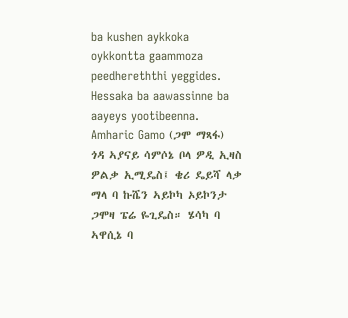ba kushen aykkoka oykkontta gaammoza peedhereththi yeggides. Hessaka ba aawassinne ba aayeys yootibeenna.
Amharic Gamo (ጋሞ ማጻፋ)
ጎዳ ኣያናይ ሳምሶኔ ቦላ ዎዲ ኢዛስ ዎልቃ ኢሚዴስ፤ ቄሪ ዴይሻ ላቃ ማላ ባ ኩሼን ኣይኮካ ኦይኮንታ ጋሞዛ ፔሬ ዬጊዴስ። ሄሳካ ባ ኣዋሲኔ ባ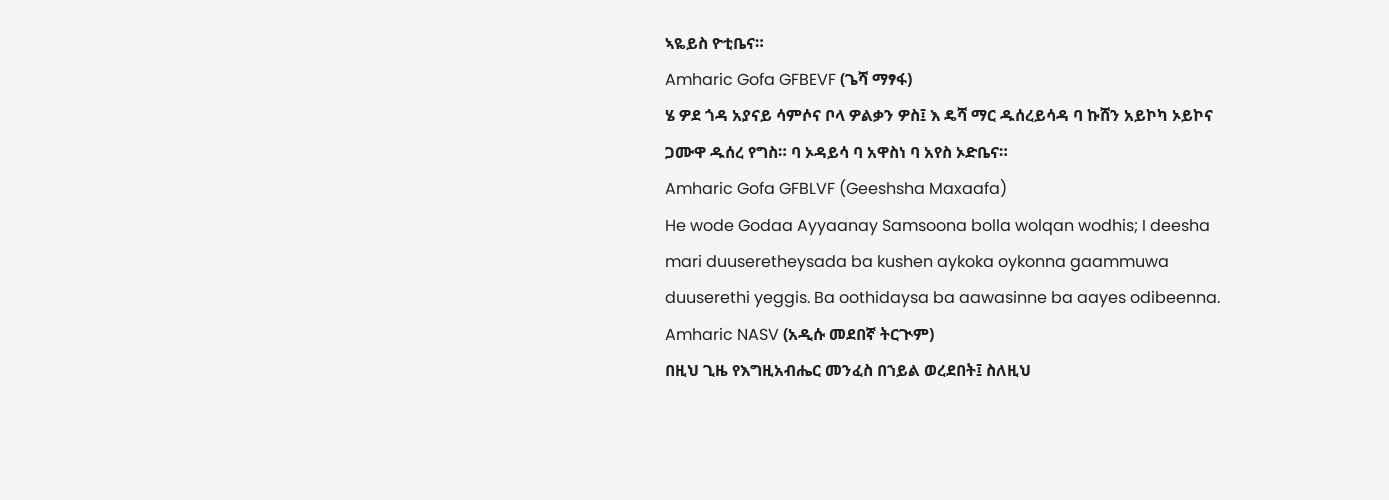ኣዬይስ ዮቲቤና።
Amharic Gofa GFBEVF (ጌሻ ማፃፋ)
ሄ ዎደ ጎዳ አያናይ ሳምሶና ቦላ ዎልቃን ዎስ፤ እ ዴሻ ማር ዱሰረይሳዳ ባ ኩሸን አይኮካ ኦይኮና ጋሙዋ ዱሰረ የግስ። ባ ኦዳይሳ ባ አዋስነ ባ አየስ ኦድቤና።
Amharic Gofa GFBLVF (Geeshsha Maxaafa)
He wode Godaa Ayyaanay Samsoona bolla wolqan wodhis; I deesha mari duuseretheysada ba kushen aykoka oykonna gaammuwa duuserethi yeggis. Ba oothidaysa ba aawasinne ba aayes odibeenna.
Amharic NASV (አዲሱ መደበኛ ትርጒም)
በዚህ ጊዜ የእግዚአብሔር መንፈስ በኀይል ወረደበት፤ ስለዚህ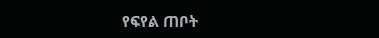የፍየል ጠቦት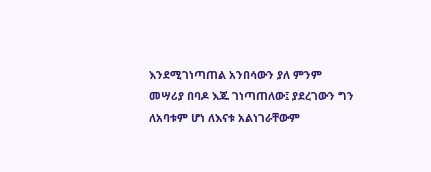እንደሚገነጣጠል አንበሳውን ያለ ምንም መሣሪያ በባዶ እጁ ገነጣጠለው፤ ያደረገውን ግን ለአባቱም ሆነ ለእናቱ አልነገራቸውም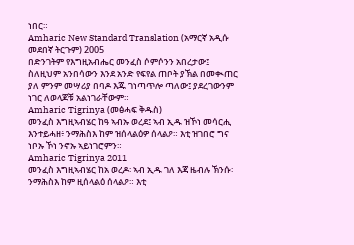ነበር።
Amharic New Standard Translation (አማርኛ አዲሱ መደበኛ ትርጉም) 2005
በድንገትም የእግዚአብሔር መንፈስ ሶምሶንን አበረታው፤ ስለዚህም አንበሳውን እንደ አንድ የፍየል ጠቦት ያኽል በመቊጠር ያለ ምንም መሣሪያ በባዶ እጁ ገነጣጥሎ ጣለው፤ ያደረገውንም ነገር ለወላጆቹ አልነገራቸውም።
Amharic Tigrinya (መፅሓፍ ቅዱስ)
መንፈስ እግዚኣብሄር ከዓ ኣብኡ ወረደ፤ ኣብ ኢዱ ዝኾነ መሳርሒ እንተይሓዘ፥ ንማሕስእ ከም ዝሰላልዕዎ ሰላልዖ። እቲ ዝገበሮ ግና ነቦኡ ኾነ ንኖኡ ኣይነገሮምን።
Amharic Tigrinya 2011
መንፈስ እግዚኣብሄር ከአ ወረዶ፡ ኣብ ኢዱ ገለ እጃ ዜብሉ ኽንሱ፡ ንማሕስእ ከም ዚሰላልዕ ሰላልዖ። እቲ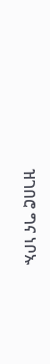ዝገበሮ ግና ነቦኡ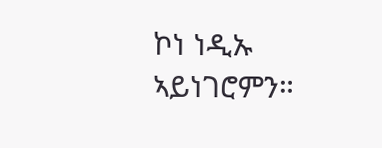ኮነ ነዲኡ ኣይነገሮምን።